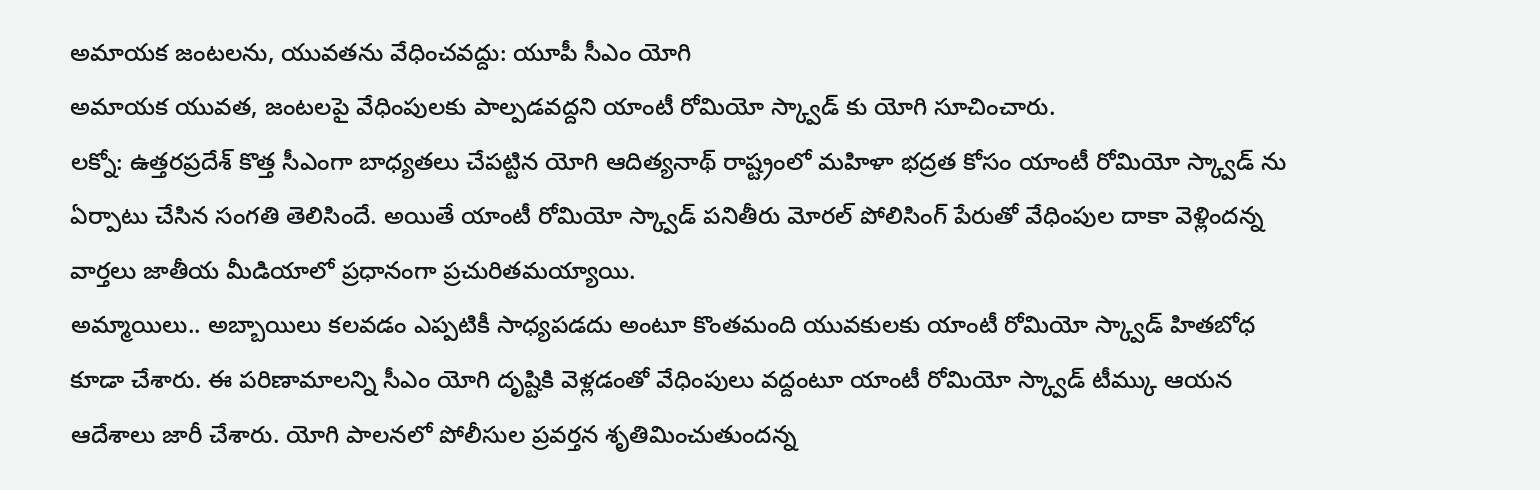అమాయక జంటలను, యువతను వేధించవద్దు: యూపీ సీఎం యోగి
అమాయక యువత, జంటలపై వేధింపులకు పాల్పడవద్దని యాంటీ రోమియో స్క్వాడ్ కు యోగి సూచించారు.
లక్నో: ఉత్తరప్రదేశ్ కొత్త సీఎంగా బాధ్యతలు చేపట్టిన యోగి ఆదిత్యనాథ్ రాష్ట్రంలో మహిళా భద్రత కోసం యాంటీ రోమియో స్క్వాడ్ ను ఏర్పాటు చేసిన సంగతి తెలిసిందే. అయితే యాంటీ రోమియో స్క్వాడ్ పనితీరు మోరల్ పోలిసింగ్ పేరుతో వేధింపుల దాకా వెళ్లిందన్న వార్తలు జాతీయ మీడియాలో ప్రధానంగా ప్రచురితమయ్యాయి.
అమ్మాయిలు.. అబ్బాయిలు కలవడం ఎప్పటికీ సాధ్యపడదు అంటూ కొంతమంది యువకులకు యాంటీ రోమియో స్క్వాడ్ హితబోధ కూడా చేశారు. ఈ పరిణామాలన్ని సీఎం యోగి దృష్టికి వెళ్లడంతో వేధింపులు వద్దంటూ యాంటీ రోమియో స్క్వాడ్ టీమ్కు ఆయన ఆదేశాలు జారీ చేశారు. యోగి పాలనలో పోలీసుల ప్రవర్తన శృతిమించుతుందన్న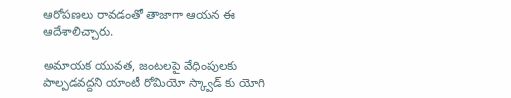ఆరోపణలు రావడంతో తాజాగా ఆయన ఈ ఆదేశాలిచ్చారు.

అమాయక యువత, జంటలపై వేధింపులకు పాల్పడవద్దని యాంటీ రోమియో స్క్వాడ్ కు యోగి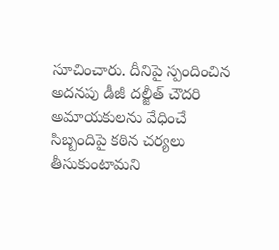సూచించారు. దీనిపై స్పందించిన అదనపు డీజీ దల్జీత్ చౌదరి అమాయకులను వేధించే సిబ్బందిపై కఠిన చర్యలు తీసుకుంటామని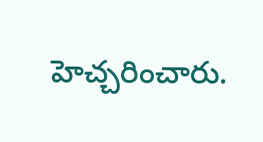హెచ్చరించారు.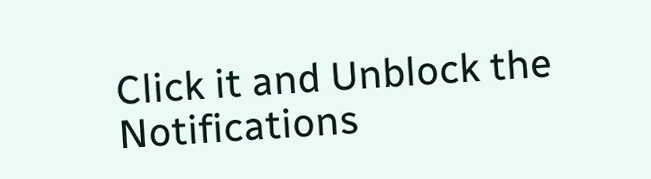Click it and Unblock the Notifications